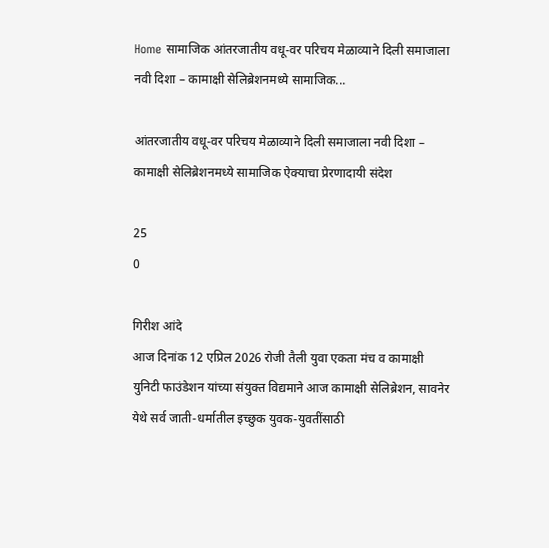Home सामाजिक आंतरजातीय वधू-वर परिचय मेळाव्याने दिली समाजाला नवी दिशा – कामाक्षी सेलिब्रेशनमध्ये सामाजिक...

आंतरजातीय वधू-वर परिचय मेळाव्याने दिली समाजाला नवी दिशा – कामाक्षी सेलिब्रेशनमध्ये सामाजिक ऐक्याचा प्रेरणादायी संदेश

25
0

गिरीश आंदे
आज दिनांक 12 एप्रिल 2026 रोजी तैली युवा एकता मंच व कामाक्षी युनिटी फाउंडेशन यांच्या संयुक्त विद्यमाने आज कामाक्षी सेलिब्रेशन, सावनेर येथे सर्व जाती-धर्मातील इच्छुक युवक-युवतींसाठी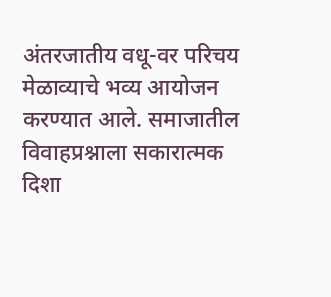अंतरजातीय वधू-वर परिचय मेळाव्याचे भव्य आयोजन करण्यात आले. समाजातील विवाहप्रश्नाला सकारात्मक दिशा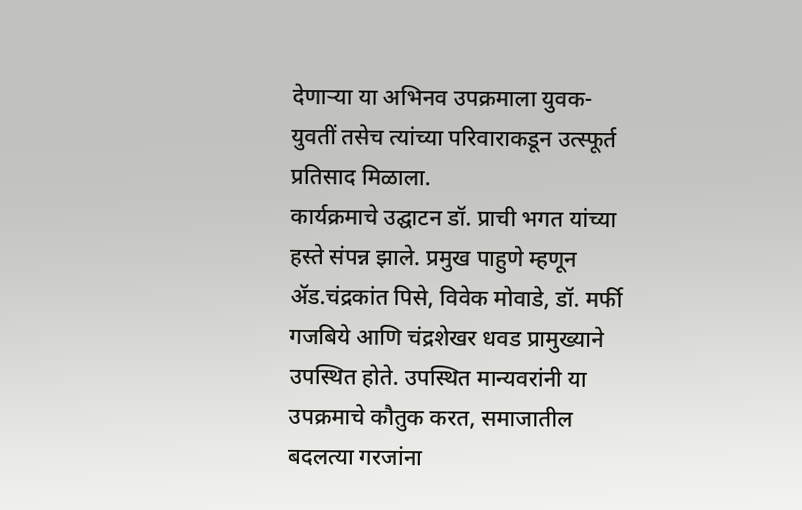देणाऱ्या या अभिनव उपक्रमाला युवक-युवतीं तसेच त्यांच्या परिवाराकडून उत्स्फूर्त प्रतिसाद मिळाला.
कार्यक्रमाचे उद्घाटन डॉ. प्राची भगत यांच्या हस्ते संपन्न झाले. प्रमुख पाहुणे म्हणून ॲड.चंद्रकांत पिसे, विवेक मोवाडे, डॉ. मर्फी गजबिये आणि चंद्रशेखर धवड प्रामुख्याने उपस्थित होते. उपस्थित मान्यवरांनी या उपक्रमाचे कौतुक करत, समाजातील बदलत्या गरजांना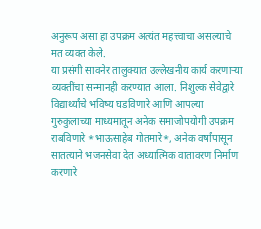अनुरूप असा हा उपक्रम अत्यंत महत्त्वाचा असल्याचे मत व्यक्त केले.
या प्रसंगी सावनेर तालुक्यात उल्लेखनीय कार्य करणाऱ्या व्यक्तींचा सन्मानही करण्यात आला. निशुल्क सेवेद्वारे विद्यार्थ्यांचे भविष्य घडविणारे आणि आपल्या गुरुकुलाच्या माध्यमातून अनेक समाजोपयोगी उपक्रम राबविणारे *भाऊसाहेब गोतमारे*, अनेक वर्षांपासून सातत्याने भजनसेवा देत अध्यात्मिक वातावरण निर्माण करणारे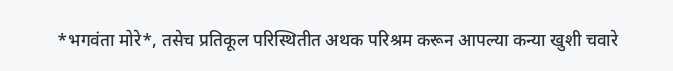*भगवंता मोरे*, तसेच प्रतिकूल परिस्थितीत अथक परिश्रम करून आपल्या कन्या खुशी चवारे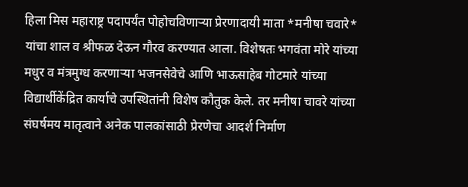हिला मिस महाराष्ट्र पदापर्यंत पोहोचविणाऱ्या प्रेरणादायी माता *मनीषा चवारे* यांचा शाल व श्रीफळ देऊन गौरव करण्यात आला. विशेषतः भगवंता मोरे यांच्या मधुर व मंत्रमुग्ध करणाऱ्या भजनसेवेचे आणि भाऊसाहेब गोटमारे यांच्या विद्यार्थीकेंद्रित कार्याचे उपस्थितांनी विशेष कौतुक केले. तर मनीषा चावरे यांच्या संघर्षमय मातृत्वाने अनेक पालकांसाठी प्रेरणेचा आदर्श निर्माण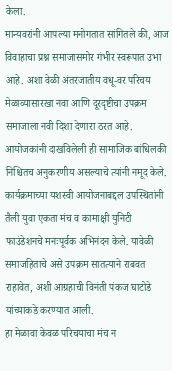केला.
मान्यवरांनी आपल्या मनोगतात सांगितले की, आज विवाहाचा प्रश्न समाजासमोर गंभीर स्वरूपात उभा आहे. अशा वेळी अंतरजातीय वधू-वर परिचय मेळाव्यासारखा नवा आणि दूरदृष्टीचा उपक्रम समाजाला नवी दिशा देणारा ठरत आहे. आयोजकांनी दाखविलेली ही सामाजिक बांधिलकी निश्चितच अनुकरणीय असल्याचे त्यांनी नमूद केले.
कार्यक्रमाच्या यशस्वी आयोजनाबद्दल उपस्थितांनी तैली युवा एकता मंच व कामाक्षी युनिटी फाउंडेशनचे मनःपूर्वक अभिनंदन केले. यावेळी समाजहिताचे असे उपक्रम सातत्याने राबवत राहावेत, अशी आग्रहाची विनंती पंकज घाटोडे यांच्याकडे करण्यात आली.
हा मेळावा केवळ परिचयाचा मंच न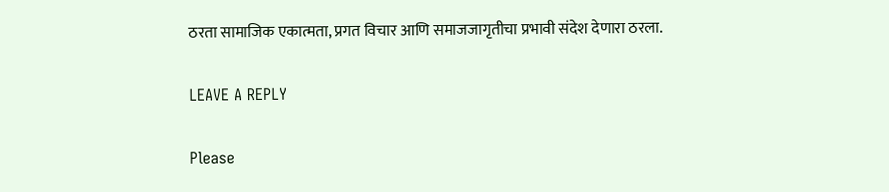ठरता सामाजिक एकात्मता, प्रगत विचार आणि समाजजागृतीचा प्रभावी संदेश देणारा ठरला.

LEAVE A REPLY

Please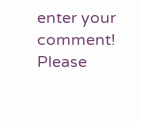enter your comment!
Please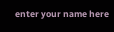enter your name here